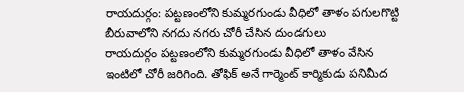రాయదుర్గం: పట్టణంలోని కుమ్మరగుండు వీధిలో తాళం పగులగొట్టి బీరువాలోని నగదు నగరు చోరీ చేసిన దుండగులు
రాయదుర్గం పట్టణంలోని కుమ్మరగుండు వీధిలో తాళం వేసిన ఇంటిలో చోరీ జరిగింది. తోఫిక్ అనే గార్మెంట్ కార్మికుడు పనిమీద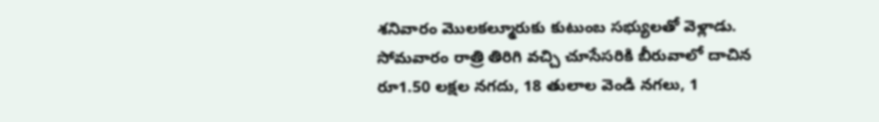శనివారం మొలకల్మూరుకు కుటుంబ సభ్యులతో వెళ్లాడు. సోమవారం రాత్రి తిరిగి వచ్చి చూసేసరికి బీరువాలో దాచిన రూ1.50 లక్షల నగదు, 18 తులాల వెండి నగలు, 1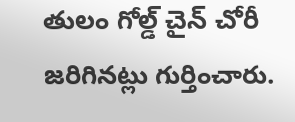తులం గోల్డ్ చైన్ చోరీ జరిగినట్లు గుర్తించారు.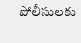పోలీసులకు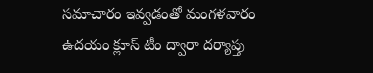సమాచారం ఇవ్వడంతో మంగళవారం ఉదయం క్లూస్ టీం ద్వారా దర్యాప్తు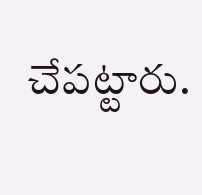చేపట్టారు.